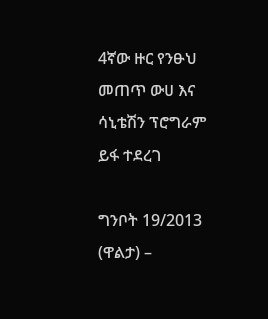4ኛው ዙር የንፁህ መጠጥ ውሀ እና ሳኒቴሽን ፕሮግራም ይፋ ተደረገ

ግንቦት 19/2013 (ዋልታ) –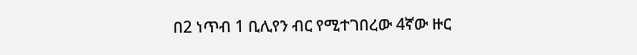በ2 ነጥብ 1 ቢሊየን ብር የሚተገበረው 4ኛው ዙር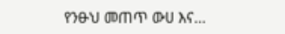የንፁህ መጠጥ ውሀ እና…